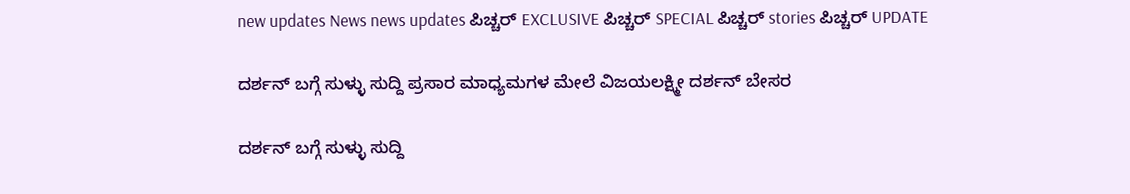new updates News news updates ಪಿಚ್ಚರ್ EXCLUSIVE ಪಿಚ್ಚರ್ SPECIAL ಪಿಚ್ಚರ್ stories ಪಿಚ್ಚರ್ UPDATE

ದರ್ಶನ್ ಬಗ್ಗೆ ಸುಳ್ಳು ಸುದ್ದಿ ಪ್ರಸಾರ ಮಾಧ್ಯಮಗಳ ಮೇಲೆ‌ ವಿಜಯಲಕ್ಷ್ಮೀ ದರ್ಶನ್ ಬೇಸರ

ದರ್ಶನ್ ಬಗ್ಗೆ ಸುಳ್ಳು ಸುದ್ದಿ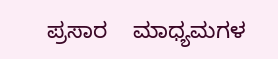ಪ್ರಸಾರ    ಮಾಧ್ಯಮಗಳ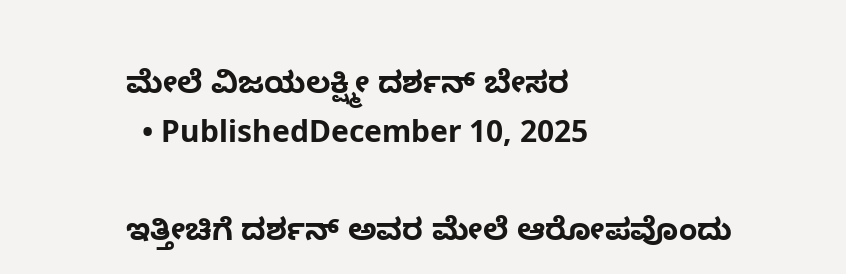ಮೇಲೆ‌ ವಿಜಯಲಕ್ಷ್ಮೀ ದರ್ಶನ್ ಬೇಸರ
  • PublishedDecember 10, 2025

ಇತ್ತೀಚಿಗೆ ದರ್ಶನ್ ಅವರ ಮೇಲೆ ಆರೋಪವೊಂದು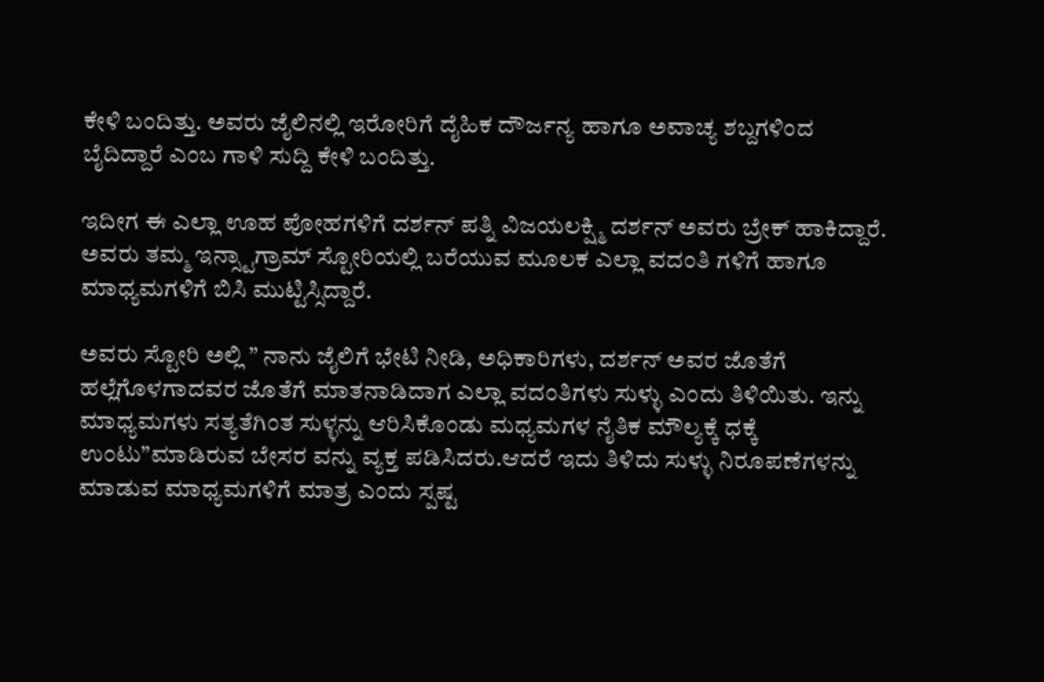ಕೇಳಿ ಬಂದಿತ್ತು. ಅವರು ಜೈಲಿನಲ್ಲಿ ಇರೋರಿಗೆ ದೈಹಿಕ ದೌರ್ಜನ್ಯ ಹಾಗೂ ಅವಾಚ್ಯ ಶಬ್ದಗಳಿಂದ ಬೈದಿದ್ದಾರೆ ಎಂಬ ಗಾಳಿ ಸುದ್ದಿ ಕೇಳಿ ಬಂದಿತ್ತು.

ಇದೀಗ ಈ ಎಲ್ಲಾ ಊಹ ಪೋಹಗಳಿಗೆ ದರ್ಶನ್ ಪತ್ನಿ ವಿಜಯಲಕ್ಷ್ಮಿ ದರ್ಶನ್ ಅವರು ಬ್ರೇಕ್ ಹಾಕಿದ್ದಾರೆ. ಅವರು ತಮ್ಮ ಇನ್ಸ್ಟಾಗ್ರಾಮ್ ಸ್ಟೋರಿಯಲ್ಲಿ ಬರೆಯುವ ಮೂಲಕ ಎಲ್ಲಾ ವದಂತಿ ಗಳಿಗೆ ಹಾಗೂ ಮಾಧ್ಯಮಗಳಿಗೆ ಬಿಸಿ ಮುಟ್ಟಿಸ್ಸಿದ್ದಾರೆ.

ಅವರು ಸ್ಟೋರಿ ಅಲ್ಲಿ ” ನಾನು ಜೈಲಿಗೆ ಭೇಟಿ ನೀಡಿ, ಅಧಿಕಾರಿಗಳು, ದರ್ಶನ್ ಅವರ ಜೊತೆಗೆ ಹಲ್ಲೆಗೊಳಗಾದವರ ಜೊತೆಗೆ ಮಾತನಾಡಿದಾಗ ಎಲ್ಲಾ ವದಂತಿಗಳು ಸುಳ್ಳು ಎಂದು ತಿಳಿಯಿತು. ಇನ್ನು ಮಾಧ್ಯಮಗಳು ಸತ್ಯತೆಗಿಂತ ಸುಳ್ಳನ್ನು ಆರಿಸಿಕೊಂಡು ಮಧ್ಯಮಗಳ ನೈತಿಕ ಮೌಲ್ಯಕ್ಕೆ ಧಕ್ಕೆ ಉಂಟು”ಮಾಡಿರುವ ಬೇಸರ ವನ್ನು ವ್ಯಕ್ತ ಪಡಿಸಿದರು.ಆದರೆ ಇದು ತಿಳಿದು ಸುಳ್ಳು ನಿರೂಪಣೆಗಳನ್ನು ಮಾಡುವ ಮಾಧ್ಯಮಗಳಿಗೆ ಮಾತ್ರ ಎಂದು ಸ್ಪಷ್ಟ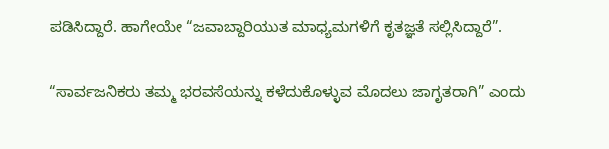ಪಡಿಸಿದ್ದಾರೆ. ಹಾಗೇಯೇ “ಜವಾಬ್ದಾರಿಯುತ ಮಾಧ್ಯಮಗಳಿಗೆ ಕೃತಜ್ಞತೆ ಸಲ್ಲಿಸಿದ್ದಾರೆ”.

“ಸಾರ್ವಜನಿಕರು ತಮ್ಮ ಭರವಸೆಯನ್ನು ಕಳೆದುಕೊಳ್ಳುವ ಮೊದಲು ಜಾಗೃತರಾಗಿ” ಎಂದು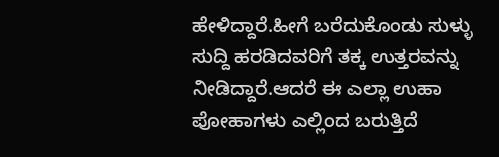ಹೇಳಿದ್ದಾರೆ.ಹೀಗೆ ಬರೆದುಕೊಂಡು ಸುಳ್ಳು ಸುದ್ದಿ ಹರಡಿದವರಿಗೆ ತಕ್ಕ ಉತ್ತರವನ್ನು ನೀಡಿದ್ದಾರೆ.ಆದರೆ ಈ ಎಲ್ಲಾ ಉಹಾ ಪೋಹಾಗಳು ಎಲ್ಲಿಂದ ಬರುತ್ತಿದೆ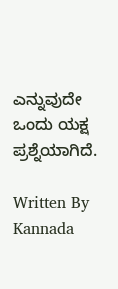ಎನ್ನುವುದೇ ಒಂದು ಯಕ್ಷ ಪ್ರಶ್ನೆಯಾಗಿದೆ.

Written By
Kannada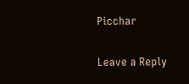Picchar

Leave a Reply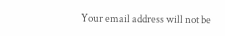Your email address will not be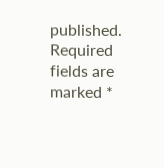published. Required fields are marked *